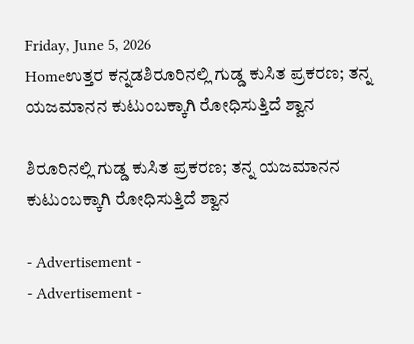Friday, June 5, 2026
Homeಉತ್ತರ ಕನ್ನಡಶಿರೂರಿನಲ್ಲಿ ಗುಡ್ಡ ಕುಸಿತ ಪ್ರಕರಣ; ತನ್ನ ಯಜಮಾನನ ಕುಟುಂಬಕ್ಕಾಗಿ ರೋಧಿಸುತ್ತಿದೆ ಶ್ವಾನ

ಶಿರೂರಿನಲ್ಲಿ ಗುಡ್ಡ ಕುಸಿತ ಪ್ರಕರಣ; ತನ್ನ ಯಜಮಾನನ ಕುಟುಂಬಕ್ಕಾಗಿ ರೋಧಿಸುತ್ತಿದೆ ಶ್ವಾನ

- Advertisement -
- Advertisement -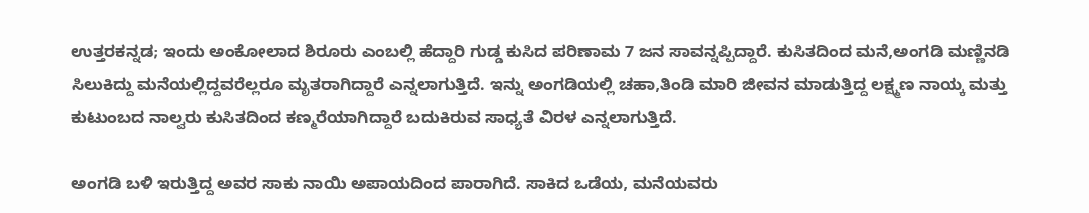ಉತ್ತರಕನ್ನಡ; ಇಂದು ಅಂಕೋಲಾದ ಶಿರೂರು ಎಂಬಲ್ಲಿ ಹೆದ್ದಾರಿ ಗುಡ್ಡ ಕುಸಿದ ಪರಿಣಾಮ 7 ಜನ ಸಾವನ್ನಪ್ಪಿದ್ದಾರೆ. ಕುಸಿತದಿಂದ ಮನೆ,ಅಂಗಡಿ ಮಣ್ಣಿನಡಿ ಸಿಲುಕಿದ್ದು ಮನೆಯಲ್ಲಿದ್ದವರೆಲ್ಲರೂ ಮೃತರಾಗಿದ್ದಾರೆ ಎನ್ನಲಾಗುತ್ತಿದೆ. ಇನ್ನು ಅಂಗಡಿಯಲ್ಲಿ ಚಹಾ,ತಿಂಡಿ ಮಾರಿ ಜೀವನ ಮಾಡುತ್ತಿದ್ದ ಲಕ್ಷ್ಮಣ ನಾಯ್ಕ ಮತ್ತು ಕುಟುಂಬದ ನಾಲ್ವರು ಕುಸಿತದಿಂದ ಕಣ್ಮರೆಯಾಗಿದ್ದಾರೆ ಬದುಕಿರುವ ಸಾಧ್ಯತೆ ವಿರಳ ಎನ್ನಲಾಗುತ್ತಿದೆ.

ಅಂಗಡಿ ಬಳಿ ಇರುತ್ತಿದ್ದ ಅವರ ಸಾಕು ನಾಯಿ ಅಪಾಯದಿಂದ ಪಾರಾಗಿದೆ. ಸಾಕಿದ ಒಡೆಯ, ಮನೆಯವರು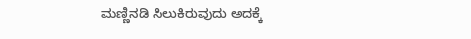ಮಣ್ಣಿನಡಿ ಸಿಲುಕಿರುವುದು ಅದಕ್ಕೆ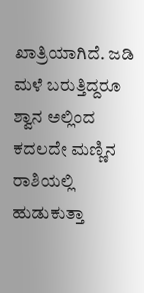ಖಾತ್ರಿಯಾಗಿದೆ. ಜಡಿ ಮಳೆ ಬರುತ್ತಿದ್ದರೂ ಶ್ವಾನ ಅಲ್ಲಿಂದ ಕದಲದೇ ಮಣ್ಣಿನ ರಾಶಿಯಲ್ಲಿ ಹುಡುಕುತ್ತಾ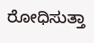ರೋಧಿಸುತ್ತಾ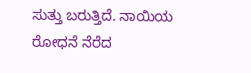ಸುತ್ತು ಬರುತ್ತಿದೆ. ನಾಯಿಯ ರೋಧನೆ ನೆರೆದ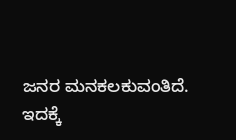ಜನರ ಮನಕಲಕುವಂತಿದೆ. ಇದಕ್ಕೆ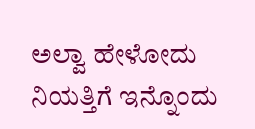ಅಲ್ವಾ ಹೇಳೋದು ನಿಯತ್ತಿಗೆ ಇನ್ನೊಂದು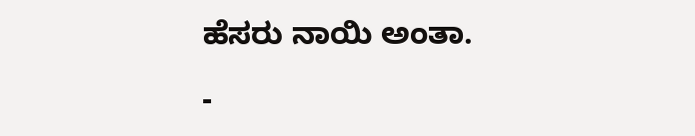ಹೆಸರು ನಾಯಿ ಅಂತಾ.

-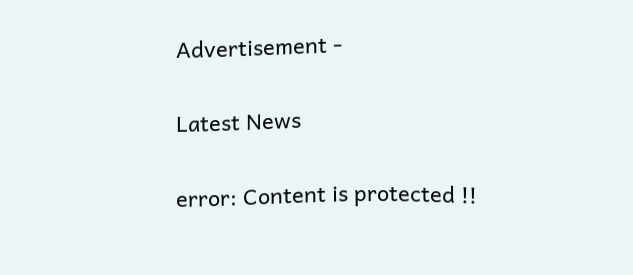Advertisement -

Latest News

error: Content is protected !!